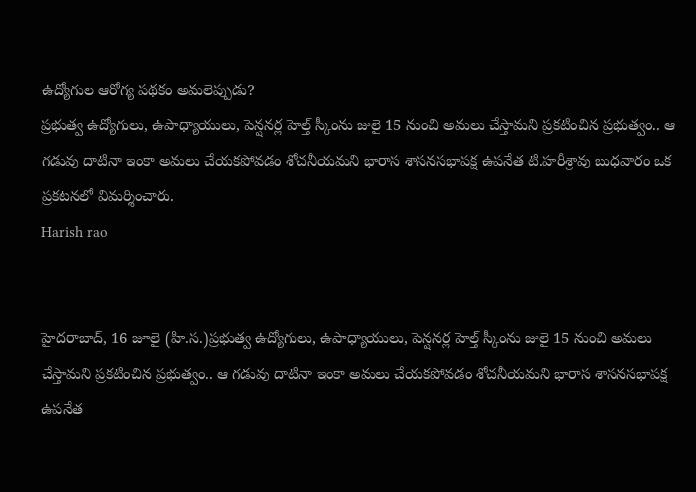ఉద్యోగుల ఆరోగ్య పథకం అమలెప్పుడు?
ప్రభుత్వ ఉద్యోగులు, ఉపాధ్యాయులు, పెన్షనర్ల హెల్త్ స్కీంను జులై 15 నుంచి అమలు చేస్తామని ప్రకటించిన ప్రభుత్వం.. ఆ గడువు దాటినా ఇంకా అమలు చేయకపోవడం శోచనీయమని భారాస శాసనసభాపక్ష ఉపనేత టి.హరీశ్రావు బుధవారం ఒక ప్రకటనలో విమర్శించారు.
Harish rao


హైదరాబాద్, 16 జూలై (హి.స.)ప్రభుత్వ ఉద్యోగులు, ఉపాధ్యాయులు, పెన్షనర్ల హెల్త్ స్కీంను జులై 15 నుంచి అమలు చేస్తామని ప్రకటించిన ప్రభుత్వం.. ఆ గడువు దాటినా ఇంకా అమలు చేయకపోవడం శోచనీయమని భారాస శాసనసభాపక్ష ఉపనేత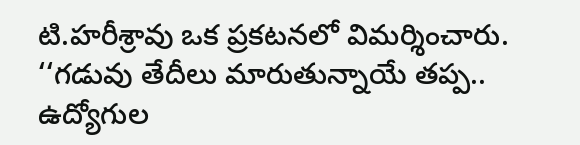టి.హరీశ్రావు ఒక ప్రకటనలో విమర్శించారు. ‘‘గడువు తేదీలు మారుతున్నాయే తప్ప.. ఉద్యోగుల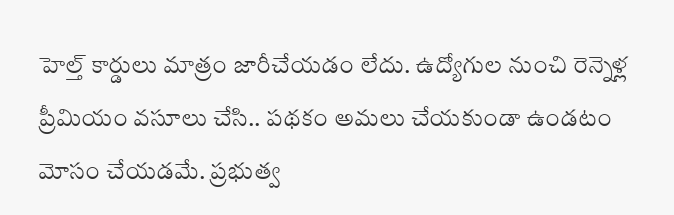హెల్త్ కార్డులు మాత్రం జారీచేయడం లేదు. ఉద్యోగుల నుంచి రెన్నెళ్ల ప్రీమియం వసూలు చేసి.. పథకం అమలు చేయకుండా ఉండటం మోసం చేయడమే. ప్రభుత్వ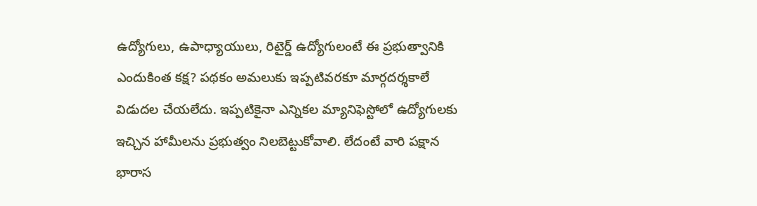ఉద్యోగులు, ఉపాధ్యాయులు, రిటైర్డ్ ఉద్యోగులంటే ఈ ప్రభుత్వానికి ఎందుకింత కక్ష? పథకం అమలుకు ఇప్పటివరకూ మార్గదర్శకాలే విడుదల చేయలేదు. ఇప్పటికైనా ఎన్నికల మ్యానిఫెస్టోలో ఉద్యోగులకు ఇచ్చిన హామీలను ప్రభుత్వం నిలబెట్టుకోవాలి. లేదంటే వారి పక్షాన భారాస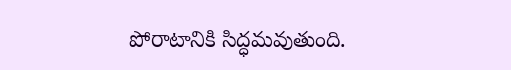పోరాటానికి సిద్ధమవుతుంది.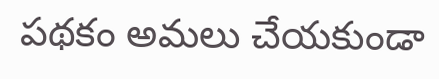పథకం అమలు చేయకుండా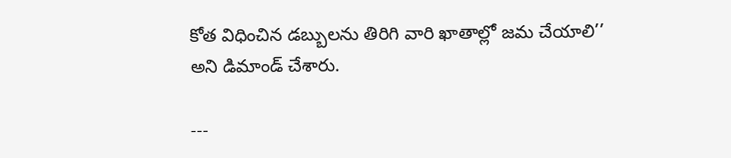కోత విధించిన డబ్బులను తిరిగి వారి ఖాతాల్లో జమ చేయాలి’’ అని డిమాండ్ చేశారు.

---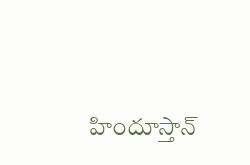హిందూస్తాన్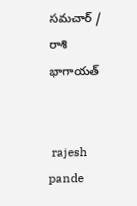సమచార్ / రాశి భాగాయత్


 rajesh pande